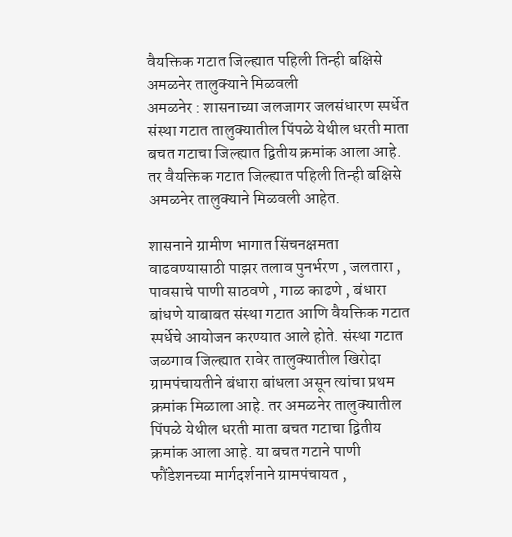वैयक्तिक गटात जिल्ह्यात पहिली तिन्ही बक्षिसे अमळनेर तालुक्याने मिळवली
अमळनेर : शासनाच्या जलजागर जलसंधारण स्पर्धेत संस्था गटात तालुक्यातील पिंपळे येथील धरती माता बचत गटाचा जिल्ह्यात द्वितीय क्रमांक आला आहे. तर वैयक्तिक गटात जिल्ह्यात पहिली तिन्ही बक्षिसे अमळनेर तालुक्याने मिळवली आहेत.

शासनाने ग्रामीण भागात सिंचनक्षमता वाढवण्यासाठी पाझर तलाव पुनर्भरण , जलतारा , पावसाचे पाणी साठवणे , गाळ काढणे , बंधारा बांधणे याबाबत संस्था गटात आणि वैयक्तिक गटात स्पर्धेचे आयोजन करण्यात आले होते. संस्था गटात जळगाव जिल्ह्यात रावेर तालुक्यातील खिरोदा ग्रामपंचायतीने बंधारा बांधला असून त्यांचा प्रथम क्रमांक मिळाला आहे. तर अमळनेर तालुक्यातील पिंपळे येथील धरती माता बचत गटाचा द्वितीय क्रमांक आला आहे. या बचत गटाने पाणी फौंडेशनच्या मार्गदर्शनाने ग्रामपंचायत ,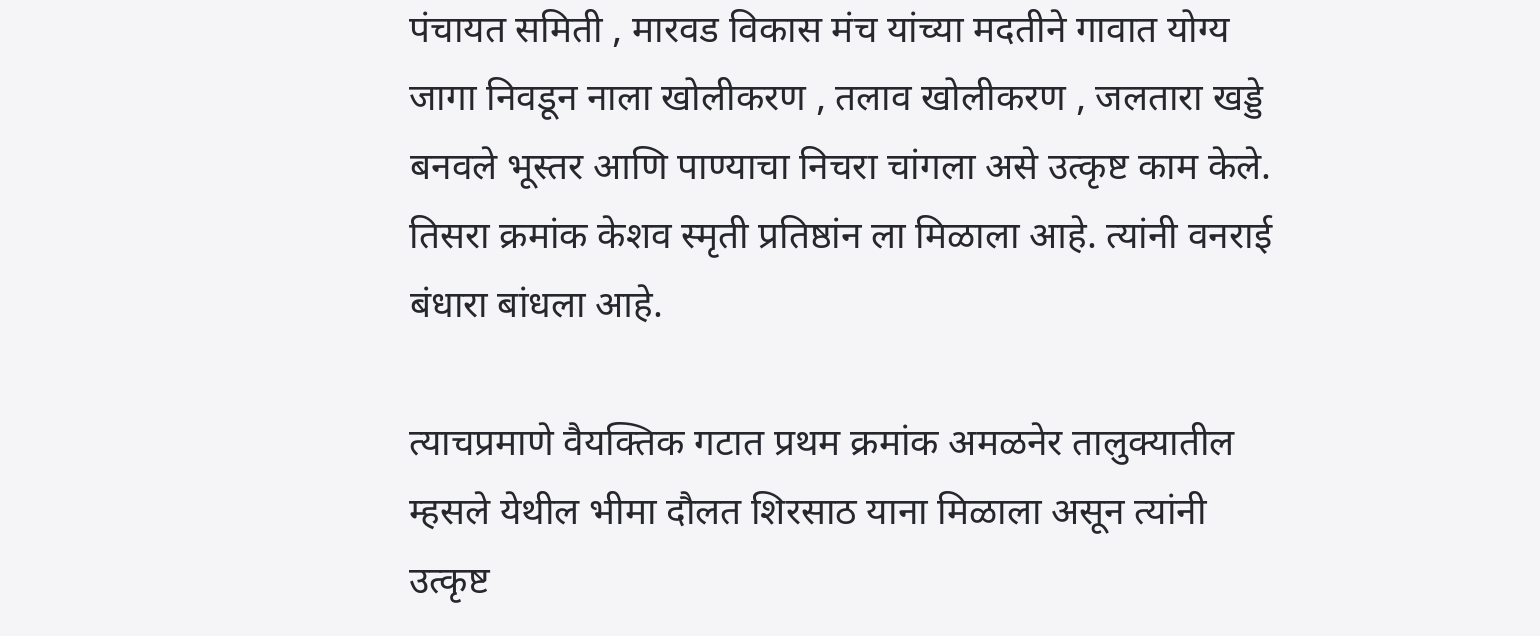पंचायत समिती , मारवड विकास मंच यांच्या मदतीने गावात योग्य जागा निवडून नाला खोलीकरण , तलाव खोलीकरण , जलतारा खड्डे बनवले भूस्तर आणि पाण्याचा निचरा चांगला असे उत्कृष्ट काम केले. तिसरा क्रमांक केशव स्मृती प्रतिष्ठांन ला मिळाला आहे. त्यांनी वनराई बंधारा बांधला आहे.

त्याचप्रमाणे वैयक्तिक गटात प्रथम क्रमांक अमळनेर तालुक्यातील म्हसले येथील भीमा दौलत शिरसाठ याना मिळाला असून त्यांनी उत्कृष्ट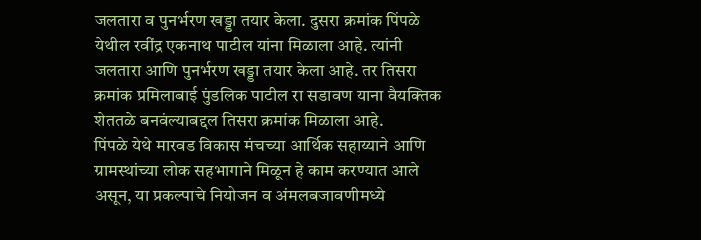जलतारा व पुनर्भरण खड्डा तयार केला. दुसरा क्रमांक पिंपळे येथील रवींद्र एकनाथ पाटील यांना मिळाला आहे. त्यांनी जलतारा आणि पुनर्भरण खड्डा तयार केला आहे. तर तिसरा क्रमांक प्रमिलाबाई पुंडलिक पाटील रा सडावण याना वैयक्तिक शेततळे बनवंल्याबद्दल तिसरा क्रमांक मिळाला आहे.
पिंपळे येथे मारवड विकास मंचच्या आर्थिक सहाय्याने आणि ग्रामस्थांच्या लोक सहभागाने मिळून हे काम करण्यात आले असून, या प्रकल्पाचे नियोजन व अंमलबजावणीमध्ये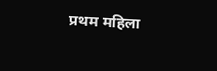प्रथम महिला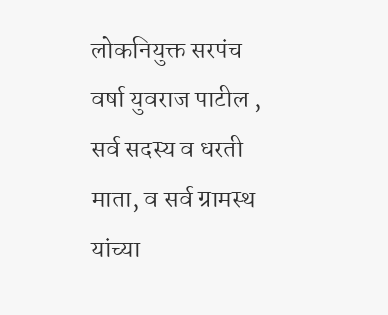लोकनियुक्त सरपंच वर्षा युवराज पाटील , सर्व सदस्य व धरती माता, व सर्व ग्रामस्थ यांच्या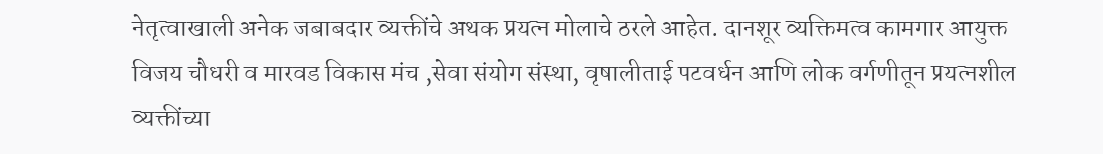नेतृत्वाखाली अनेक जबाबदार व्यक्तींचे अथक प्रयत्न मोलाचे ठरले आहेत. दानशूर व्यक्तिमत्व कामगार आयुक्त विजय चौधरी व मारवड विकास मंच ,सेवा संयोग संस्था, वृषालीताई पटवर्धन आणि लोक वर्गणीतून प्रयत्नशील व्यक्तींच्या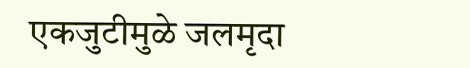एकजुटीमुळे जलमृदा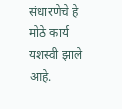संधारणेचे हे मोठे कार्य यशस्वी झाले आहे.